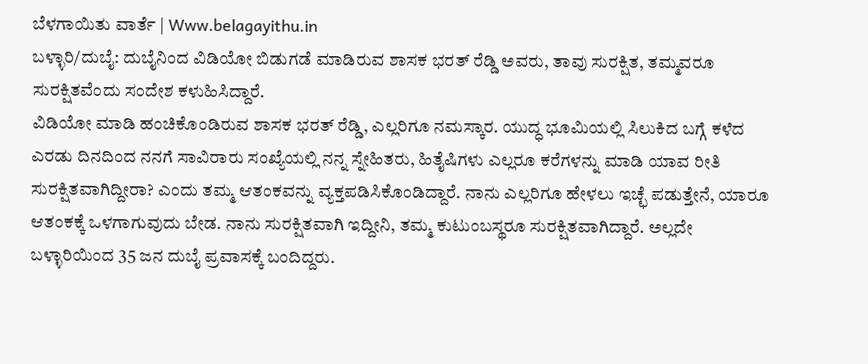ಬೆಳಗಾಯಿತು ವಾರ್ತೆ | Www.belagayithu.in
ಬಳ್ಳಾರಿ/ದುಬೈ: ದುಬೈನಿಂದ ವಿಡಿಯೋ ಬಿಡುಗಡೆ ಮಾಡಿರುವ ಶಾಸಕ ಭರತ್ ರೆಡ್ಡಿ ಅವರು, ತಾವು ಸುರಕ್ಷಿತ, ತಮ್ಮವರೂ ಸುರಕ್ಷಿತವೆಂದು ಸಂದೇಶ ಕಳುಹಿಸಿದ್ದಾರೆ.
ವಿಡಿಯೋ ಮಾಡಿ ಹಂಚಿಕೊಂಡಿರುವ ಶಾಸಕ ಭರತ್ ರೆಡ್ಡಿ, ಎಲ್ಲರಿಗೂ ನಮಸ್ಕಾರ. ಯುದ್ಧ ಭೂಮಿಯಲ್ಲಿ ಸಿಲುಕಿದ ಬಗ್ಗೆ ಕಳೆದ ಎರಡು ದಿನದಿಂದ ನನಗೆ ಸಾವಿರಾರು ಸಂಖ್ಯೆಯಲ್ಲಿ ನನ್ನ ಸ್ನೇಹಿತರು, ಹಿತೈಷಿಗಳು ಎಲ್ಲರೂ ಕರೆಗಳನ್ನು ಮಾಡಿ ಯಾವ ರೀತಿ ಸುರಕ್ಷಿತವಾಗಿದ್ದೀರಾ? ಎಂದು ತಮ್ಮ ಆತಂಕವನ್ನು ವ್ಯಕ್ತಪಡಿಸಿಕೊಂಡಿದ್ದಾರೆ. ನಾನು ಎಲ್ಲರಿಗೂ ಹೇಳಲು ಇಚ್ಛೆ ಪಡುತ್ತೇನೆ, ಯಾರೂ ಆತಂಕಕ್ಕೆ ಒಳಗಾಗುವುದು ಬೇಡ. ನಾನು ಸುರಕ್ಷಿತವಾಗಿ ಇದ್ದೀನಿ, ತಮ್ಮ ಕುಟುಂಬಸ್ಥರೂ ಸುರಕ್ಷಿತವಾಗಿದ್ದಾರೆ. ಅಲ್ಲದೇ ಬಳ್ಳಾರಿಯಿಂದ 35 ಜನ ದುಬೈ ಪ್ರವಾಸಕ್ಕೆ ಬಂದಿದ್ದರು.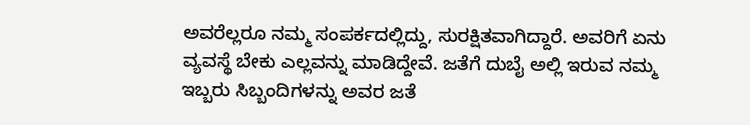ಅವರೆಲ್ಲರೂ ನಮ್ಮ ಸಂಪರ್ಕದಲ್ಲಿದ್ದು, ಸುರಕ್ಷಿತವಾಗಿದ್ದಾರೆ. ಅವರಿಗೆ ಏನು ವ್ಯವಸ್ಥೆ ಬೇಕು ಎಲ್ಲವನ್ನು ಮಾಡಿದ್ದೇವೆ. ಜತೆಗೆ ದುಬೈ ಅಲ್ಲಿ ಇರುವ ನಮ್ಮ ಇಬ್ಬರು ಸಿಬ್ಬಂದಿಗಳನ್ನು ಅವರ ಜತೆ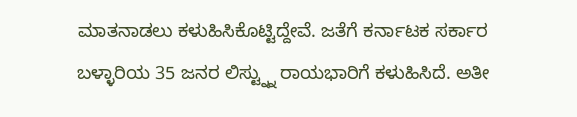ಮಾತನಾಡಲು ಕಳುಹಿಸಿಕೊಟ್ಟಿದ್ದೇವೆ. ಜತೆಗೆ ಕರ್ನಾಟಕ ಸರ್ಕಾರ ಬಳ್ಳಾರಿಯ 35 ಜನರ ಲಿಸ್ಟ್ನ್ನು ರಾಯಭಾರಿಗೆ ಕಳುಹಿಸಿದೆ. ಅತೀ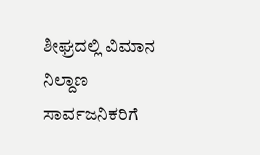ಶೀಘ್ರದಲ್ಲಿ ವಿಮಾನ ನಿಲ್ದಾಣ ಸಾರ್ವಜನಿಕರಿಗೆ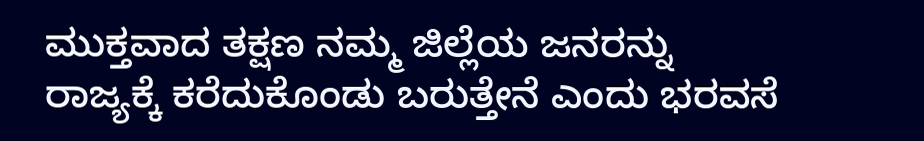ಮುಕ್ತವಾದ ತಕ್ಷಣ ನಮ್ಮ ಜಿಲ್ಲೆಯ ಜನರನ್ನು ರಾಜ್ಯಕ್ಕೆ ಕರೆದುಕೊಂಡು ಬರುತ್ತೇನೆ ಎಂದು ಭರವಸೆ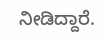ನೀಡಿದ್ದಾರೆ.